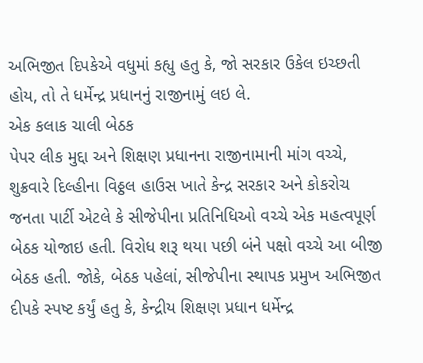અભિજીત દિપકેએ વધુમાં કહ્યુ હતુ કે, જો સરકાર ઉકેલ ઇચ્છતી હોય, તો તે ધર્મેન્દ્ર પ્રધાનનું રાજીનામું લઇ લે.
એક કલાક ચાલી બેઠક
પેપર લીક મુદ્દા અને શિક્ષણ પ્રધાનના રાજીનામાની માંગ વચ્ચે, શુક્રવારે દિલ્હીના વિઠ્ઠલ હાઉસ ખાતે કેન્દ્ર સરકાર અને કોકરોચ જનતા પાર્ટી એટલે કે સીજેપીના પ્રતિનિધિઓ વચ્ચે એક મહત્વપૂર્ણ બેઠક યોજાઇ હતી. વિરોધ શરૂ થયા પછી બંને પક્ષો વચ્ચે આ બીજી બેઠક હતી. જોકે, બેઠક પહેલાં, સીજેપીના સ્થાપક પ્રમુખ અભિજીત દીપકે સ્પષ્ટ કર્યું હતુ કે, કેન્દ્રીય શિક્ષણ પ્રધાન ધર્મેન્દ્ર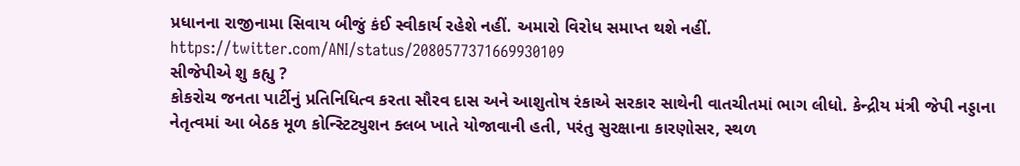પ્રધાનના રાજીનામા સિવાય બીજું કંઈ સ્વીકાર્ય રહેશે નહીં. અમારો વિરોધ સમાપ્ત થશે નહીં.
https://twitter.com/ANI/status/2080577371669930109
સીજેપીએ શુ કહ્યુ ?
કોકરોચ જનતા પાર્ટીનું પ્રતિનિધિત્વ કરતા સૌરવ દાસ અને આશુતોષ રંકાએ સરકાર સાથેની વાતચીતમાં ભાગ લીધો. કેન્દ્રીય મંત્રી જેપી નડ્ડાના નેતૃત્વમાં આ બેઠક મૂળ કોન્સ્ટિટ્યુશન ક્લબ ખાતે યોજાવાની હતી, પરંતુ સુરક્ષાના કારણોસર, સ્થળ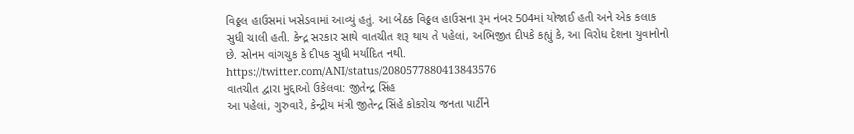વિઠ્ઠલ હાઉસમાં ખસેડવામાં આવ્યું હતું. આ બેઠક વિઠ્ઠલ હાઉસના રૂમ નંબર 504માં યોજાઈ હતી અને એક કલાક સુધી ચાલી હતી. કેન્દ્ર સરકાર સાથે વાતચીત શરૂ થાય તે પહેલાં, અભિજીત દીપકે કહ્યું કે, આ વિરોધ દેશના યુવાનોનો છે. સોનમ વાંગચુક કે દીપક સુધી મર્યાદિત નથી.
https://twitter.com/ANI/status/2080577880413843576
વાતચીત દ્વારા મુદ્દાઓ ઉકેલવા: જીતેન્દ્ર સિંહ
આ પહેલાં, ગુરુવારે, કેન્દ્રીય મંત્રી જીતેન્દ્ર સિંહે કોકરોચ જનતા પાર્ટીને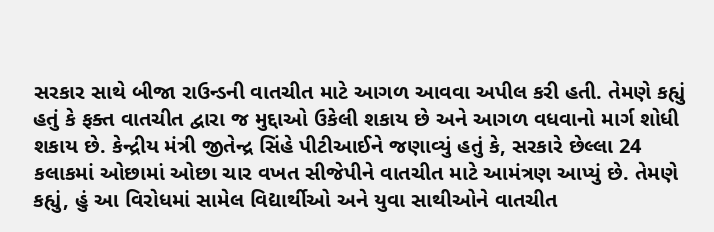સરકાર સાથે બીજા રાઉન્ડની વાતચીત માટે આગળ આવવા અપીલ કરી હતી. તેમણે કહ્યું હતું કે ફક્ત વાતચીત દ્વારા જ મુદ્દાઓ ઉકેલી શકાય છે અને આગળ વધવાનો માર્ગ શોધી શકાય છે. કેન્દ્રીય મંત્રી જીતેન્દ્ર સિંહે પીટીઆઈને જણાવ્યું હતું કે, સરકારે છેલ્લા 24 કલાકમાં ઓછામાં ઓછા ચાર વખત સીજેપીને વાતચીત માટે આમંત્રણ આપ્યું છે. તેમણે કહ્યું, હું આ વિરોધમાં સામેલ વિદ્યાર્થીઓ અને યુવા સાથીઓને વાતચીત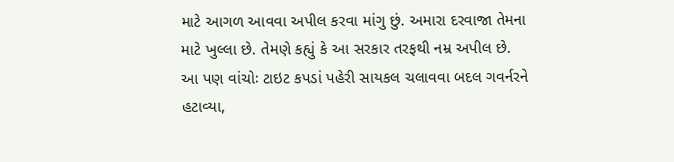માટે આગળ આવવા અપીલ કરવા માંગુ છું. અમારા દરવાજા તેમના માટે ખુલ્લા છે. તેમણે કહ્યું કે આ સરકાર તરફથી નમ્ર અપીલ છે.
આ પણ વાંચોઃ ટાઇટ કપડાં પહેરી સાયકલ ચલાવવા બદલ ગવર્નરને હટાવ્યા,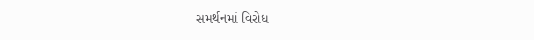સમર્થનમાં વિરોધ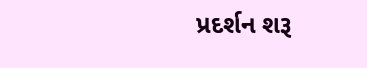પ્રદર્શન શરૂ